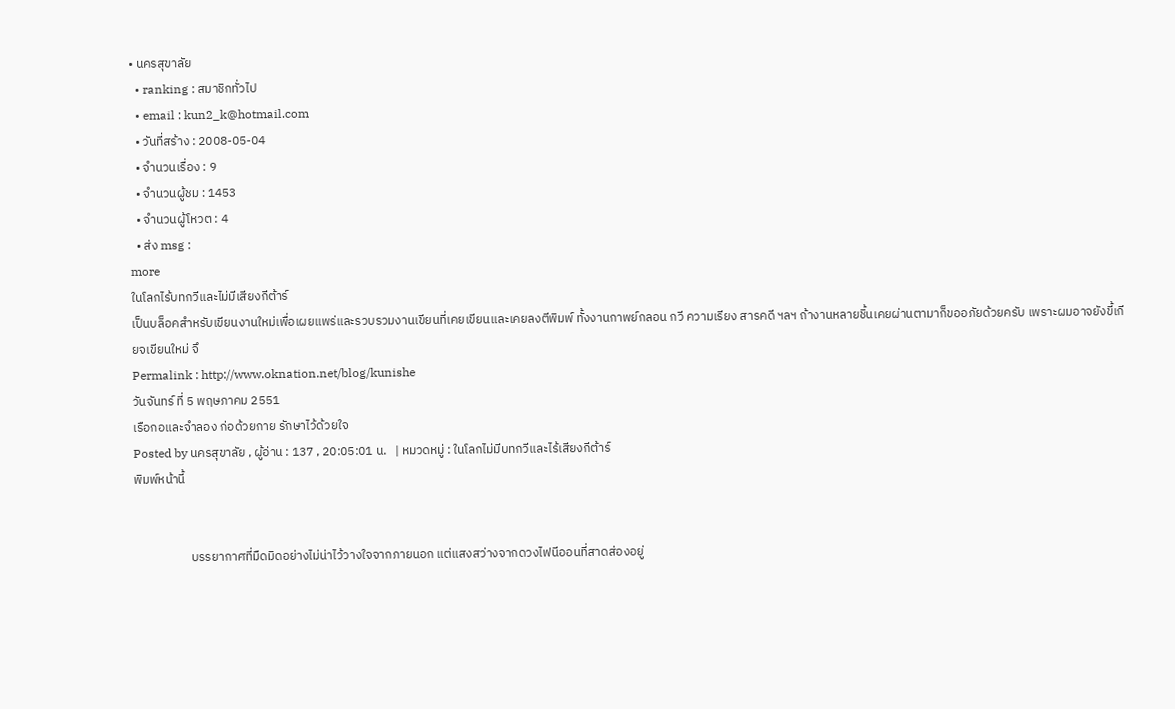• นครสุขาลัย
  • ranking : สมาชิกทั่วไป
  • email : kun2_k@hotmail.com
  • วันที่สร้าง : 2008-05-04
  • จำนวนเรื่อง : 9
  • จำนวนผู้ชม : 1453
  • จำนวนผู้โหวต : 4
  • ส่ง msg :
more
ในโลกไร้บทกวีและไม่มีเสียงกีต้าร์
เป็นบล็อคสำหรับเขียนงานใหม่เพื่อเผยแพร่และรวบรวมงานเขียนที่เคยเขียนและเคยลงตีพิมพ์ ทั้งงานกาพย์กลอน กวี ความเรียง สารคดี ฯลฯ ถ้างานหลายชิ้นเคยผ่านตามาก็ขออภัยด้วยครับ เพราะผมอาจยังขี้เกียจเขียนใหม่ จึ
Permalink : http://www.oknation.net/blog/kunishe
วันจันทร์ ที่ 5 พฤษภาคม 2551
เรือกอและจำลอง ก่อด้วยกาย รักษาไว้ด้วยใจ
Posted by นครสุขาลัย , ผู้อ่าน : 137 , 20:05:01 น.   | หมวดหมู่ : ในโลกไม่มีบทกวีและไร้เสียงกีต้าร์
พิมพ์หน้านี้


                    บรรยากาศที่มืดมิดอย่างไม่น่าไว้วางใจจากภายนอก แต่แสงสว่างจากดวงไฟนีออนที่สาดส่องอยู่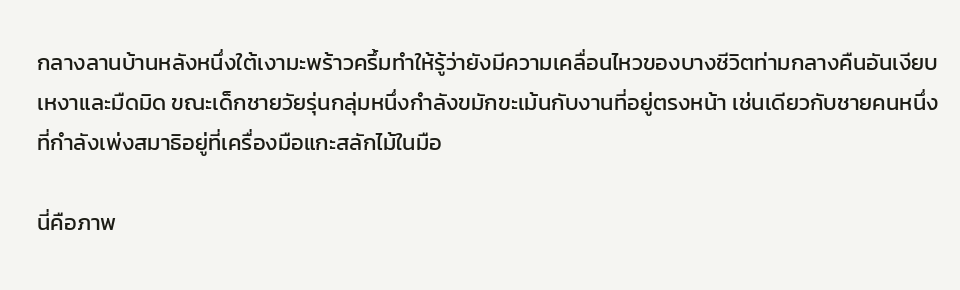กลางลานบ้านหลังหนึ่งใต้เงามะพร้าวครึ้มทำให้รู้ว่ายังมีความเคลื่อนไหวของบางชีวิตท่ามกลางคืนอันเงียบเหงาและมืดมิด ขณะเด็กชายวัยรุ่นกลุ่มหนึ่งกำลังขมักขะเม้นกับงานที่อยู่ตรงหน้า เช่นเดียวกับชายคนหนึ่งที่กำลังเพ่งสมาธิอยู่ที่เครื่องมือแกะสลักไม้ในมือ

นี่คือภาพ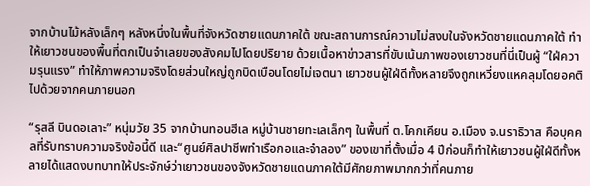จากบ้านไม้หลังเล็กๆ หลังหนึ่งในพื้นที่จังหวัดชายแดนภาคใต้ ขณะสถานการณ์ความไม่สงบในจังหวัดชายแดนภาคใต้ ทำให้เยาวชนของพื้นที่ตกเป็นจำเลยของสังคมไปโดยปริยาย ด้วยเนื้อหาข่าวสารที่ขับเน้นภาพของเยาวชนที่นี่เป็นผู้ “ใฝ่ความรุนแรง” ทำให้ภาพความจริงโดยส่วนใหญ่ถูกบิดเบือนโดยไม่เจตนา เยาวชนผู้ใฝ่ดีทั้งหลายจึงถูกเหวี่ยงแหคลุมโดยอคติไปด้วยจากคนภายนอก

“รุสลี บินดอเลาะ” หนุ่มวัย 35 จากบ้านทอนฮีเล หมู่บ้านชายทะเลเล็กๆ ในพื้นที่ ต.โคกเคียน อ.เมือง จ.นราธิวาส คือบุคคลที่รับทราบความจริงข้อนี้ดี และ“ศูนย์ศิลปาชีพทำเรือกอและจำลอง” ของเขาที่ตั้งเมื่อ 4 ปีก่อนก็ทำให้เยาวชนผู้ใฝ่ดีทั้งหลายได้แสดงบทบาทให้ประจักษ์ว่าเยาวชนของจังหวัดชายแดนภาคใต้มีศักยภาพมากกว่าที่คนภาย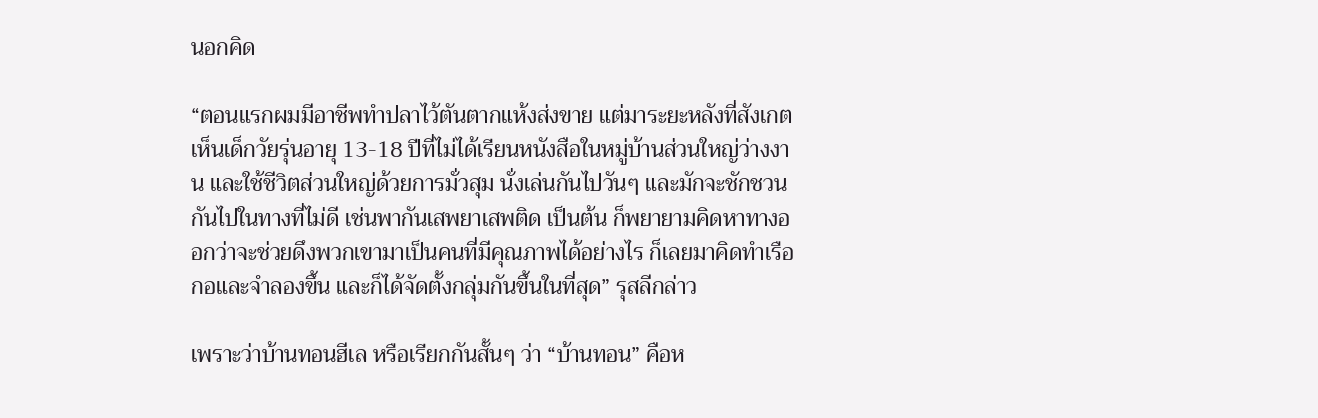นอกคิด

“ตอนแรกผมมีอาชีพทำปลาไว้ตันตากแห้งส่งขาย แต่มาระยะหลังที่สังเกตเห็นเด็กวัยรุ่นอายุ 13-18 ปีที่ไม่ได้เรียนหนังสือในหมู่บ้านส่วนใหญ่ว่างงาน และใช้ชีวิตส่วนใหญ่ด้วยการมั่วสุม นั่งเล่นกันไปวันๆ และมักจะชักชวนกันไปในทางที่ไม่ดี เช่นพากันเสพยาเสพติด เป็นต้น ก็พยายามคิดหาทางออกว่าจะช่วยดึงพวกเขามาเป็นคนที่มีคุณภาพได้อย่างไร ก็เลยมาคิดทำเรือกอและจำลองขึ้น และก็ได้จัดตั้งกลุ่มกันขึ้นในที่สุด” รุสลีกล่าว

เพราะว่าบ้านทอนฮีเล หรือเรียกกันสั้นๆ ว่า “บ้านทอน” คือห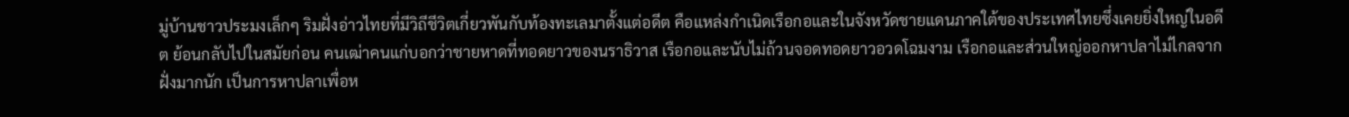มู่บ้านชาวประมงเล็กๆ ริมฝั่งอ่าวไทยที่มีวิถีชีวิตเกี่ยวพันกับท้องทะเลมาตั้งแต่อดีต คือแหล่งกำเนิดเรือกอและในจังหวัดชายแดนภาคใต้ของประเทศไทยซึ่งเคยยิ่งใหญ่ในอดีต ย้อนกลับไปในสมัยก่อน คนเฒ่าคนแก่บอกว่าชายหาดที่ทอดยาวของนราธิวาส เรือกอและนับไม่ถ้วนจอดทอดยาวอวดโฉมงาม เรือกอและส่วนใหญ่ออกหาปลาไม่ไกลจากฝั่งมากนัก เป็นการหาปลาเพื่อห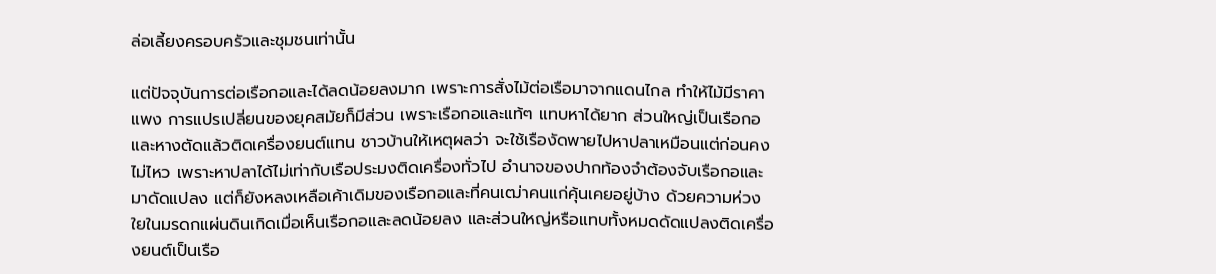ล่อเลี้ยงครอบครัวและชุมชนเท่านั้น

แต่ปัจจุบันการต่อเรือกอและได้ลดน้อยลงมาก เพราะการสั่งไม้ต่อเรือมาจากแดนไกล ทำให้ไม้มีราคาแพง การแปรเปลี่ยนของยุคสมัยก็มีส่วน เพราะเรือกอและแท้ๆ แทบหาได้ยาก ส่วนใหญ่เป็นเรือกอและหางตัดแล้วติดเครื่องยนต์แทน ชาวบ้านให้เหตุผลว่า จะใช้เรืองัดพายไปหาปลาเหมือนแต่ก่อนคงไม่ไหว เพราะหาปลาได้ไม่เท่ากับเรือประมงติดเครื่องทั่วไป อำนาจของปากท้องจำต้องจับเรือกอและมาดัดแปลง แต่ก็ยังหลงเหลือเค้าเดิมของเรือกอและที่คนเฒ่าคนแก่คุ้นเคยอยู่บ้าง ด้วยความห่วงใยในมรดกแผ่นดินเกิดเมื่อเห็นเรือกอและลดน้อยลง และส่วนใหญ่หรือแทบทั้งหมดดัดแปลงติดเครื่องยนต์เป็นเรือ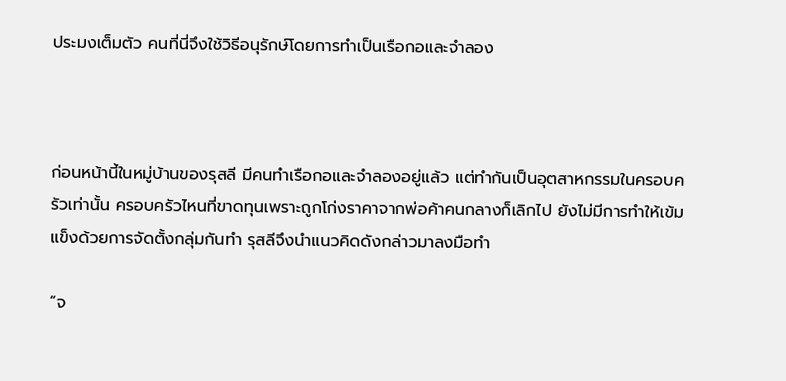ประมงเต็มตัว คนที่นี่จึงใช้วิธีอนุรักษ์โดยการทำเป็นเรือกอและจำลอง



ก่อนหน้านี้ในหมู่บ้านของรุสลี มีคนทำเรือกอและจำลองอยู่แล้ว แต่ทำกันเป็นอุตสาหกรรมในครอบครัวเท่านั้น ครอบครัวไหนที่ขาดทุนเพราะถูกโก่งราคาจากพ่อค้าคนกลางก็เลิกไป ยังไม่มีการทำให้เข้มแข็งด้วยการจัดตั้งกลุ่มกันทำ รุสลีจึงนำแนวคิดดังกล่าวมาลงมือทำ

“จ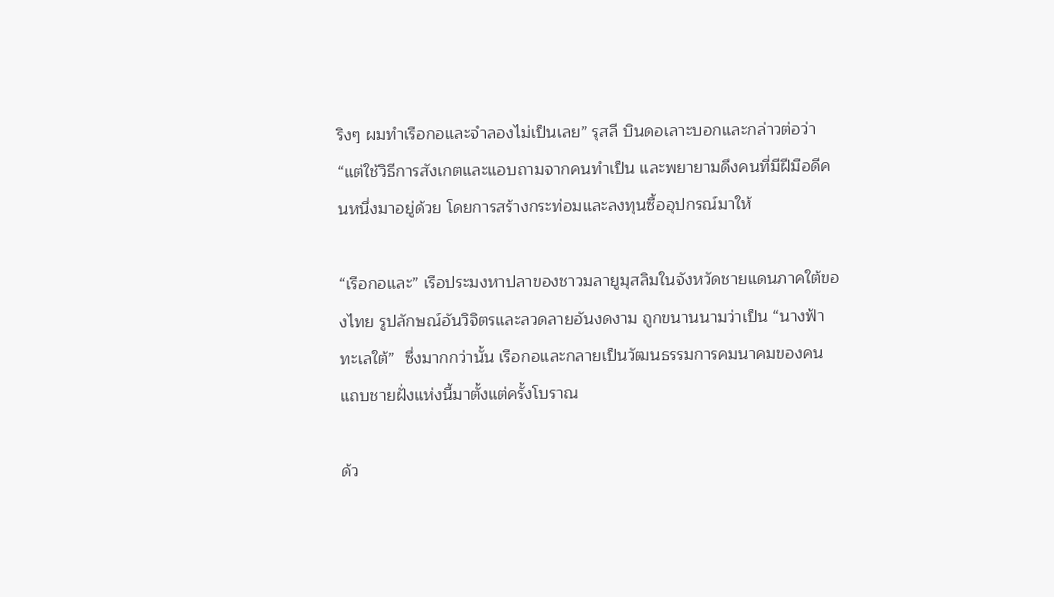ริงๆ ผมทำเรือกอและจำลองไม่เป็นเลย” รุสลี บินดอเลาะบอกและกล่าวต่อว่า “แต่ใช้วิธีการสังเกตและแอบถามจากคนทำเป็น และพยายามดึงคนที่มีฝีมือดีคนหนึ่งมาอยู่ด้วย โดยการสร้างกระท่อมและลงทุนซื้ออุปกรณ์มาให้

“เรือกอและ” เรือประมงหาปลาของชาวมลายูมุสลิมในจังหวัดชายแดนภาคใต้ของไทย รูปลักษณ์อันวิจิตรและลวดลายอันงดงาม ถูกขนานนามว่าเป็น “นางฟ้าทะเลใต้”  ซึ่งมากกว่านั้น เรือกอและกลายเป็นวัฒนธรรมการคมนาคมของคนแถบชายฝั่งแห่งนี้มาตั้งแต่ครั้งโบราณ

ด้ว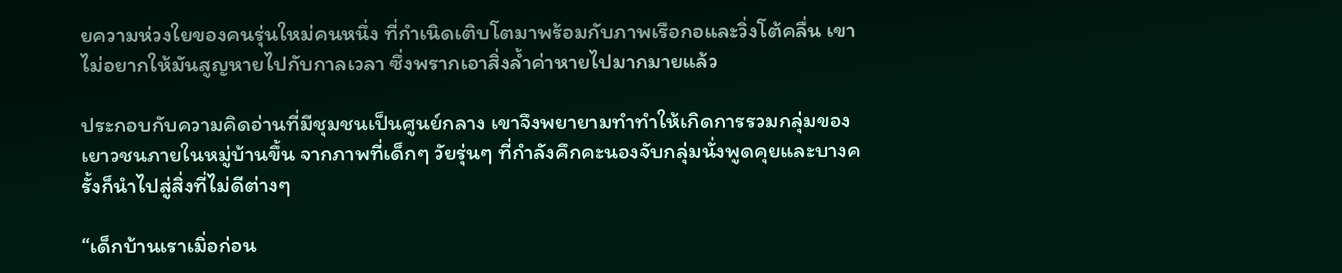ยความห่วงใยของคนรุ่นใหม่คนหนึ่ง ที่กำเนิดเติบโตมาพร้อมกับภาพเรือกอและวิ่งโต้คลื่น เขาไม่อยากให้มันสูญหายไปกับกาลเวลา ซึ่งพรากเอาสิ่งล้ำค่าหายไปมากมายแล้ว

ประกอบกับความคิดอ่านที่มีชุมชนเป็นศูนย์กลาง เขาจึงพยายามทำทำให้เกิดการรวมกลุ่มของเยาวชนภายในหมู่บ้านขึ้น จากภาพที่เด็กๆ วัยรุ่นๆ ที่กำลังคึกคะนองจับกลุ่มนั่งพูดคุยและบางครั้งก็นำไปสู่สิ่งที่ไม่ดีต่างๆ

“เด็กบ้านเราเมิ่อก่อน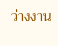ว่างงาน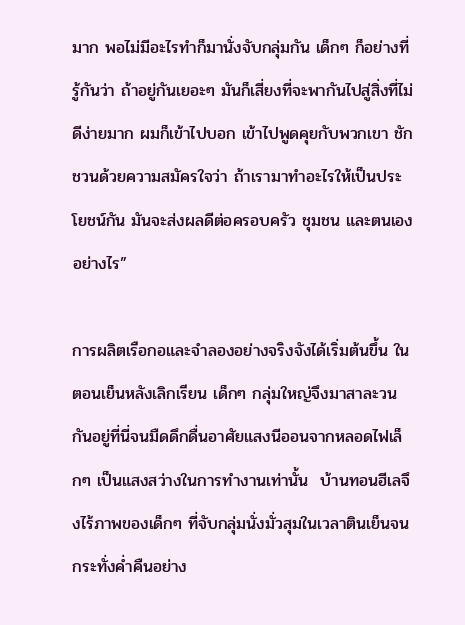มาก พอไม่มีอะไรทำก็มานั่งจับกลุ่มกัน เด็กๆ ก็อย่างที่รู้กันว่า ถ้าอยู่กันเยอะๆ มันก็เสี่ยงที่จะพากันไปสู่สิ่งที่ไม่ดีง่ายมาก ผมก็เข้าไปบอก เข้าไปพูดคุยกับพวกเขา ชักชวนด้วยความสมัครใจว่า ถ้าเรามาทำอะไรให้เป็นประโยชน์กัน มันจะส่งผลดีต่อครอบครัว ชุมชน และตนเองอย่างไร”

การผลิตเรือกอและจำลองอย่างจริงจังได้เริ่มต้นขึ้น ในตอนเย็นหลังเลิกเรียน เด็กๆ กลุ่มใหญ่จึงมาสาละวนกันอยู่ที่นี่จนมืดดึกดื่นอาศัยแสงนีออนจากหลอดไฟเล็กๆ เป็นแสงสว่างในการทำงานเท่านั้น  บ้านทอนฮีเลจึงไร้ภาพของเด็กๆ ที่จับกลุ่มนั่งมั่วสุมในเวลาตินเย็นจนกระทั่งค่ำคืนอย่าง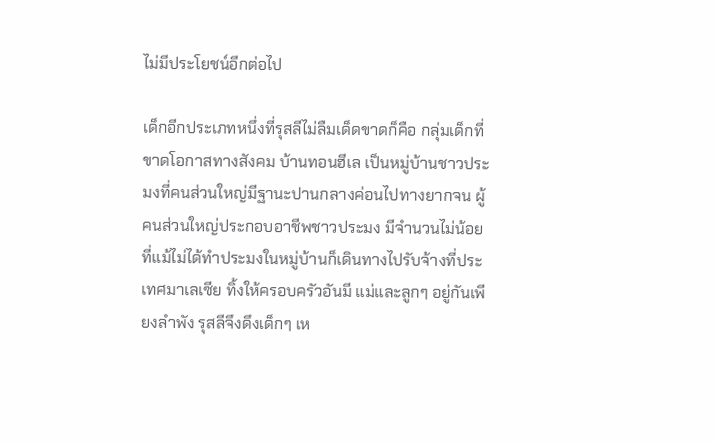ไม่มีประโยชน์อีกต่อไป

เด็กอีกประเภทหนึ่งที่รุสลีไม่ลืมเด็ดขาดก็คือ กลุ่มเด็กที่ขาดโอกาสทางสังคม บ้านทอนฮีเล เป็นหมู่บ้านชาวประมงที่คนส่วนใหญ่มีฐานะปานกลางค่อนไปทางยากจน ผู้คนส่วนใหญ่ประกอบอาชีพชาวประมง มีจำนวนไม่น้อยที่แม้ไม่ได้ทำประมงในหมู่บ้านก็เดินทางไปรับจ้างที่ประเทศมาเลเซีย ทิ้งให้ครอบครัวอันมี แม่และลูกๆ อยู่กันเพียงลำพัง รุสลีจึงดึงเด็กๆ เห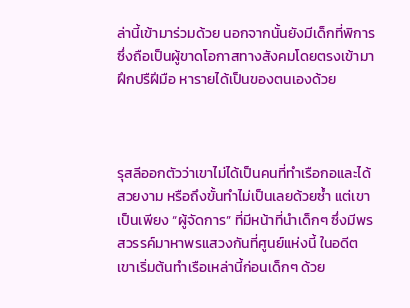ล่านี้เข้ามาร่วมด้วย นอกจากนั้นยังมีเด็กที่พิการ ซึ่งถือเป็นผู้ขาดโอกาสทางสังคมโดยตรงเข้ามาฝึกปรืฝีมือ หารายได้เป็นของตนเองด้วย



รุสลีออกตัวว่าเขาไม่ได้เป็นคนที่ทำเรือกอและได้สวยงาม หรือถึงขั้นทำไม่เป็นเลยด้วยซ้ำ แต่เขาเป็นเพียง “ผู้จัดการ” ที่มีหน้าที่นำเด็กๆ ซึ่งมีพรสวรรค์มาหาพรแสวงกันที่ศูนย์แห่งนี้ ในอดีตเขาเริ่มต้นทำเรือเหล่านี้ก่อนเด็กๆ ด้วย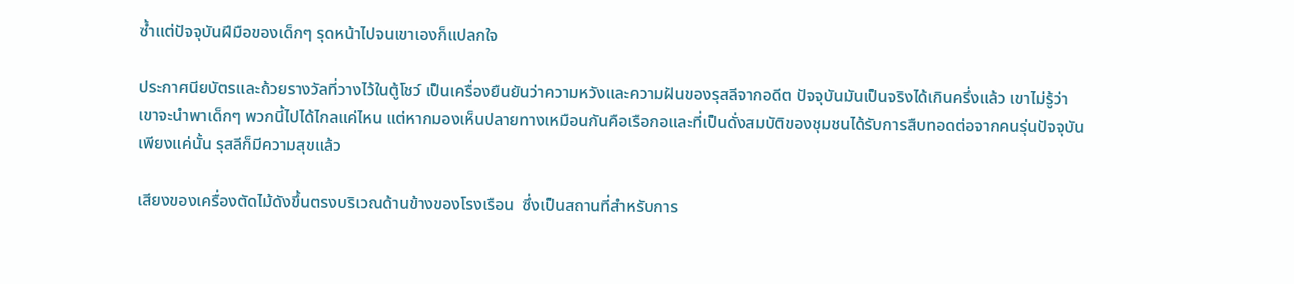ซ้ำแต่ปัจจุบันฝีมือของเด็กๆ รุดหน้าไปจนเขาเองก็แปลกใจ

ประกาศนียบัตรและถ้วยรางวัลที่วางไว้ในตู้โชว์ เป็นเครื่องยืนยันว่าความหวังและความฝันของรุสลีจากอดีต ปัจจุบันมันเป็นจริงได้เกินครึ่งแล้ว เขาไม่รู้ว่าเขาจะนำพาเด็กๆ พวกนี้ไปได้ไกลแค่ไหน แต่หากมองเห็นปลายทางเหมือนกันคือเรือกอและที่เป็นดั่งสมบัติของชุมชนได้รับการสืบทอดต่อจากคนรุ่นปัจจุบัน เพียงแค่นั้น รุสลีก็มีความสุขแล้ว

เสียงของเครื่องตัดไม้ดังขึ้นตรงบริเวณด้านข้างของโรงเรือน  ซึ่งเป็นสถานที่สำหรับการ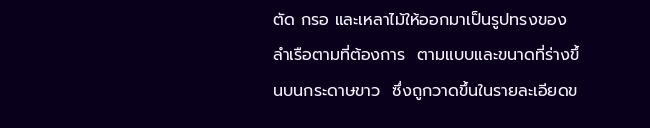ตัด กรอ และเหลาไม้ให้ออกมาเป็นรูปทรงของลำเรือตามที่ต้องการ  ตามแบบและขนาดที่ร่างขึ้นบนกระดาษขาว  ซึ่งถูกวาดขึ้นในรายละเอียดข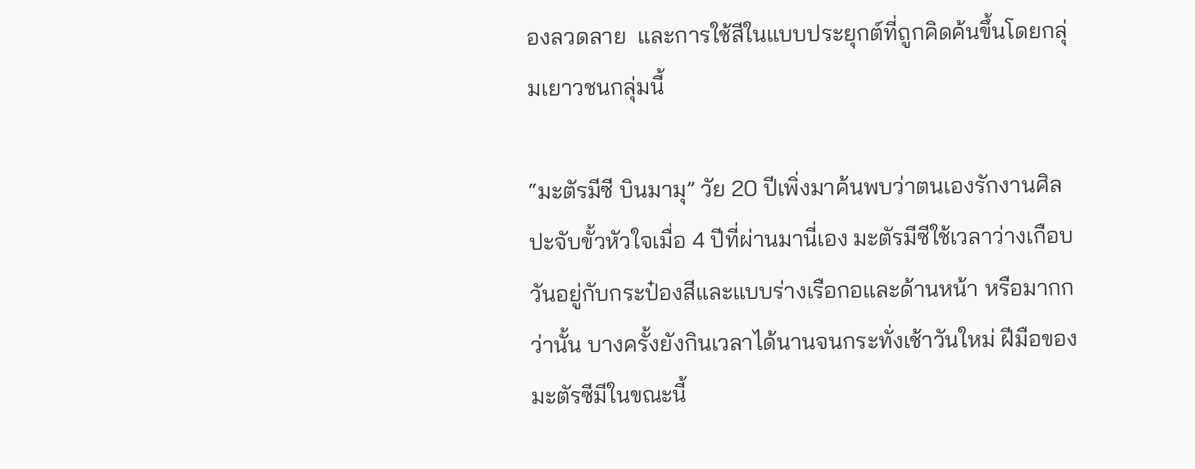องลวดลาย  และการใช้สีในแบบประยุกต์ที่ถูกคิดค้นขึ้นโดยกลุ่มเยาวชนกลุ่มนี้

“มะตัรมีซี บินมามุ” วัย 20 ปีเพิ่งมาค้นพบว่าตนเองรักงานศิลปะจับขั้วหัวใจเมื่อ 4 ปีที่ผ่านมานี่เอง มะตัรมีซีใช้เวลาว่างเกือบวันอยู่กับกระป๋องสีและแบบร่างเรือกอและด้านหน้า หรือมากกว่านั้น บางครั้งยังกินเวลาได้นานจนกระทั่งเช้าวันใหม่ ฝีมือของมะตัรซีมีในขณะนี้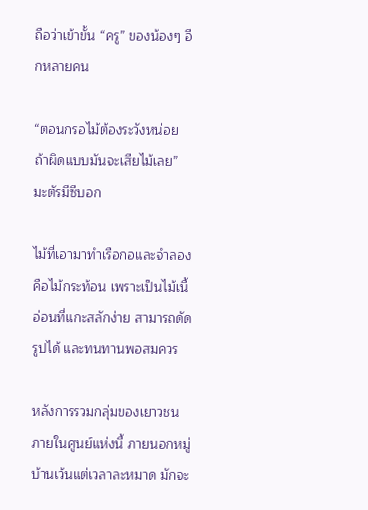ถือว่าเข้าขั้น “ครู” ของน้องๆ อีกหลายคน

“ตอนกรอไม้ต้องระวังหน่อย ถ้าผิดแบบมันจะเสียไม้เลย” มะตัรมีซีบอก

ไม้ที่เอามาทำเรือกอและจำลองคือไม้กระท้อน เพราะเป็นไม้เนื้อ่อนที่แกะสลักง่าย สามารถดัดรูปได้ และทนทานพอสมควร

หลังการรวมกลุ่มของเยาวชนภายในศูนย์แห่งนี้ ภายนอกหมู่บ้านเว้นแต่เวลาละหมาด มักจะ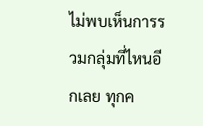ไม่พบเห็นการรวมกลุ่มที่ไหนอีกเลย ทุกค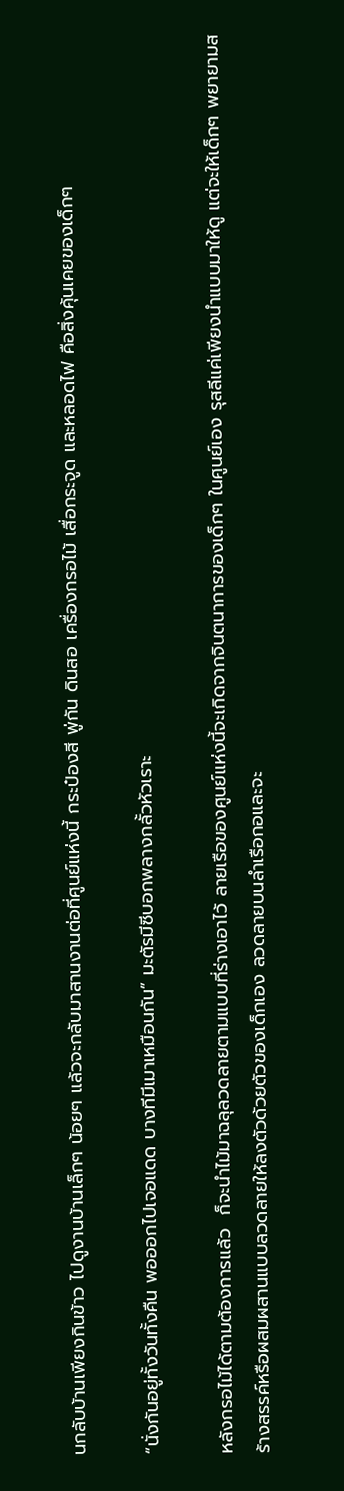นกลับบ้านเพียงกินข้าว ไปดูงานบ้านเล็กๆ น้อยๆ แล้วจะกลับมาสานงานต่อที่ศูนย์แห่งนี้ กระป๋องสี พู่กัน ดินสอ เครื่องกรอไม้ เสื่อกระจูด และหลอดไฟ คือสิ่งคุ้นเคยของเด็กๆ

“นั่งกันอยู่ทั้งวันทั้งคืน พอออกไปเจอแดด บางทีมีเมาเหมือนกัน” มะตัรมีซีบอกพลางกลั้วหัวเราะ

หลังกรอไม้ได้ตามต้องการแล้ว  ก็จะนำไม้มาฉลุลวดลายตามแบบที่ร่างเอาไว้ ลายเรือของศูนย์แห่งนี้จะเกิดจากจินตนาการของเด็กๆ ในศูนย์เอง รุสลีแค่เพียงนำแบบมาให้ดู แต่จะให้เด็กๆ พยายามสร้างสรรค์หรือผสมผสานแบบลวดลายให้ลงตัวด้วยตัวของเด็กเอง ลวดลายบนลำเรือกอและจะ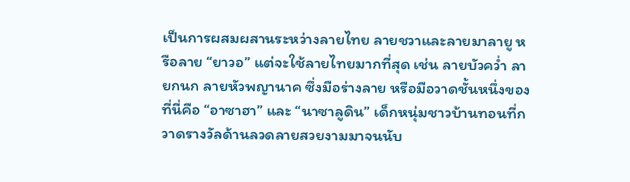เป็นการผสมผสานระหว่างลายไทย ลายชวาและลายมาลายู หรือลาย “ยาวอ” แต่จะใช้ลายไทยมากที่สุด เช่น ลายบัวคว่ำ ลายกนก ลายหัวพญานาค ซึ่งมือร่างลาย หรือมือวาดชั้นหนึ่งของที่นี่คือ “อาซาฮา” และ “นาซาลูดิน” เด็กหนุ่มชาวบ้านทอนที่กวาดรางวัลด้านลวดลายสวยงามมาจนนับ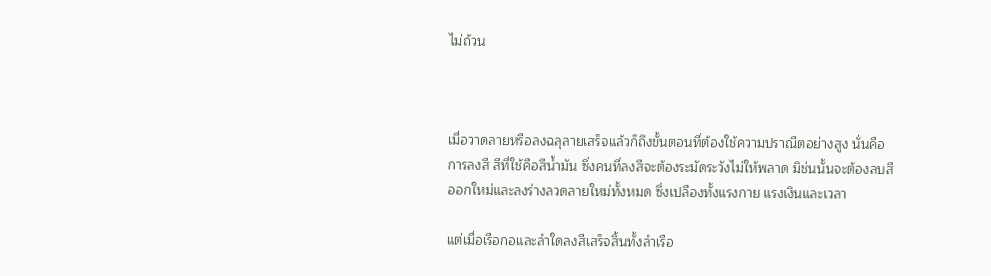ไม่ถ้วน



เมื่อวาดลายหรือลงฉลุลายเสร็จแล้วก็ถึงขั้นตอนที่ต้องใช้ความปราณีตอย่างสูง นั่นคือการลงสี สีที่ใช้คือสีน้ำมัน ซึ่งคนที่ลงสีจะต้องระมัดระวังไม่ให้พลาด มิช่นนั้นจะต้องลบสีออกใหม่และลงร่างลวดลายใหม่ทั้งหมด ซึ่งเปลืองทั้งแรงกาย แรงเงินและเวลา

แต่เมื่อเรือกอและลำใดลงสีเสร็จสิ้นทั้งลำเรือ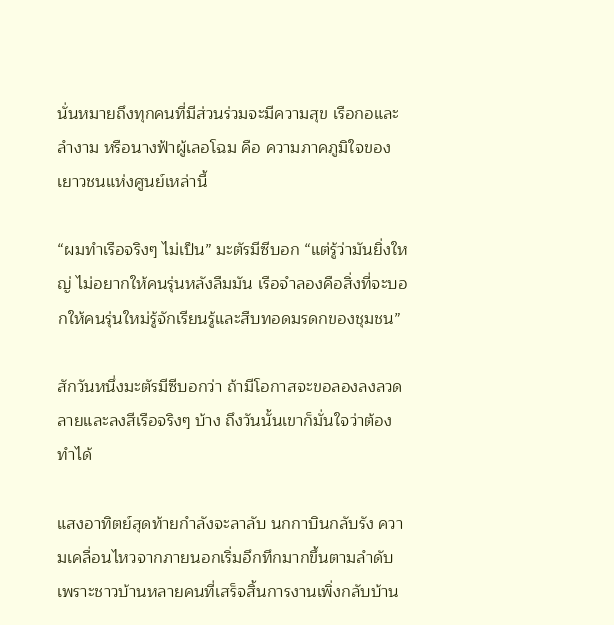นั่นหมายถึงทุกคนที่มีส่วนร่วมจะมีความสุข เรือกอและลำงาม หรือนางฟ้าผู้เลอโฉม คือ ความภาคภูมิใจของเยาวชนแห่งศูนย์เหล่านี้

“ผมทำเรือจริงๆ ไม่เป็น” มะตัรมีซีบอก “แต่รู้ว่ามันยิ่งใหญ่ ไม่อยากให้คนรุ่นหลังลืมมัน เรือจำลองคือสิ่งที่จะบอกให้คนรุ่นใหม่รู้จักเรียนรู้และสืบทอดมรดกของชุมชน”

สักวันหนึ่งมะตัรมีซีบอกว่า ถ้ามีโอกาสจะขอลองลงลวดลายและลงสีเรือจริงๆ บ้าง ถึงวันนั้นเขาก็มั่นใจว่าต้องทำได้

แสงอาทิตย์สุดท้ายกำลังจะลาลับ นกกาบินกลับรัง ความเคลื่อนไหวจากภายนอกเริ่มอึกทึกมากขึ้นตามลำดับ เพราะชาวบ้านหลายคนที่เสร็จสิ้นการงานเพิ่งกลับบ้าน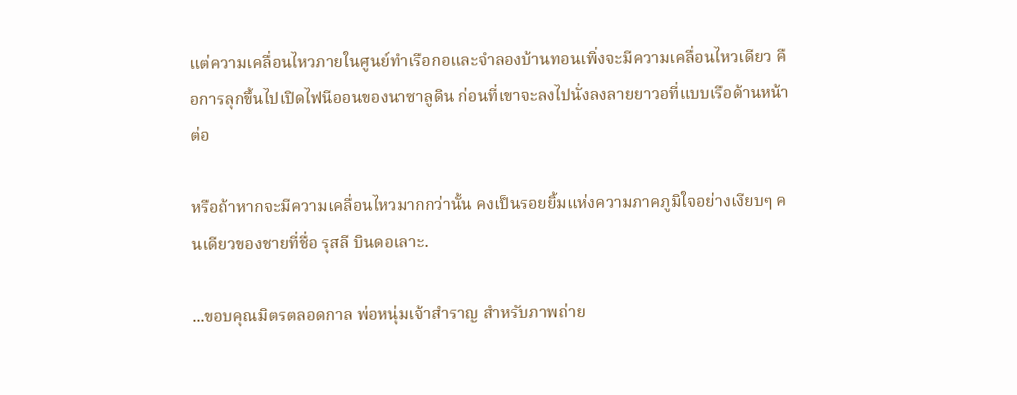แต่ความเคลื่อนไหวภายในศูนย์ทำเรือกอและจำลองบ้านทอนเพิ่งจะมีความเคลื่อนไหวเดียว คือการลุกขึ้นไปเปิดไฟนีออนของนาซาลูดิน ก่อนที่เขาจะลงไปนั่งลงลายยาวอที่แบบเรือด้านหน้าต่อ

หรือถ้าหากจะมีความเคลื่อนไหวมากกว่านั้น คงเป็นรอยยิ้มแห่งความภาคภูมิใจอย่างเงียบๆ คนเดียวของชายที่ชื่อ รุสลี บินดอเลาะ.

...ขอบคุณมิตรตลอดกาล พ่อหนุ่มเจ้าสำราญ สำหรับภาพถ่าย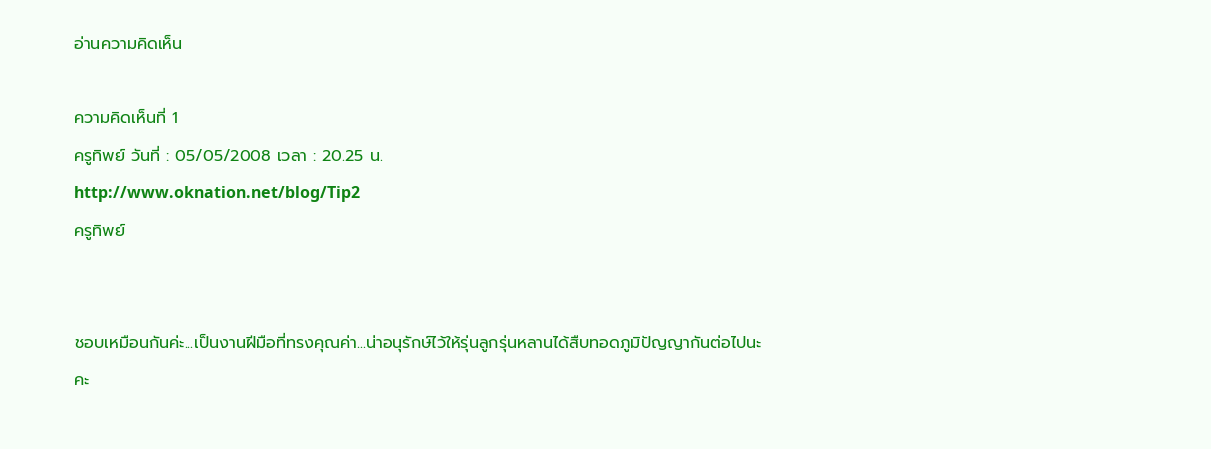อ่านความคิดเห็น

ความคิดเห็นที่ 1
ครูทิพย์ วันที่ : 05/05/2008 เวลา : 20.25 น.
http://www.oknation.net/blog/Tip2
ครูทิพย์


ชอบเหมือนกันค่ะ...เป็นงานฝีมือที่ทรงคุณค่า...น่าอนุรักษ์ไว้ให้รุ่นลูกรุ่นหลานได้สืบทอดภูมิปัญญากันต่อไปนะคะ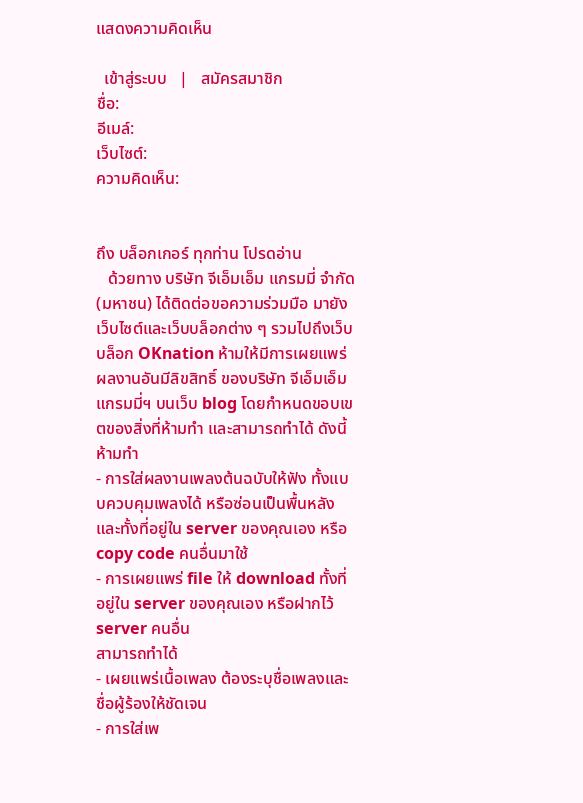แสดงความคิดเห็น

  เข้าสู่ระบบ   |   สมัครสมาชิก
ชื่อ:
อีเมล์:
เว็บไซต์:
ความคิดเห็น:


ถึง บล็อกเกอร์ ทุกท่าน โปรดอ่าน
   ด้วยทาง บริษัท จีเอ็มเอ็ม แกรมมี่ จำกัด (มหาชน) ได้ติดต่อขอความร่วมมือ มายังเว็บไซต์และเว็บบล็อกต่าง ๆ รวมไปถึงเว็บบล็อก OKnation ห้ามให้มีการเผยแพร่ผลงานอันมีลิขสิทธิ์ ของบริษัท จีเอ็มเอ็ม แกรมมี่ฯ บนเว็บ blog โดยกำหนดขอบเขตของสิ่งที่ห้ามทำ และสามารถทำได้ ดังนี้
ห้ามทำ
- การใส่ผลงานเพลงต้นฉบับให้ฟัง ทั้งแบบควบคุมเพลงได้ หรือซ่อนเป็นพื้นหลัง และทั้งที่อยู่ใน server ของคุณเอง หรือ copy code คนอื่นมาใช้
- การเผยแพร่ file ให้ download ทั้งที่อยู่ใน server ของคุณเอง หรือฝากไว้ server คนอื่น
สามารถทำได้
- เผยแพร่เนื้อเพลง ต้องระบุชื่อเพลงและชื่อผู้ร้องให้ชัดเจน
- การใส่เพ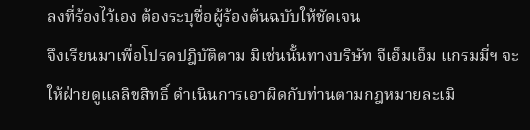ลงที่ร้องไว้เอง ต้องระบุชื่อผู้ร้องต้นฉบับให้ชัดเจน
จึงเรียนมาเพื่อโปรดปฎิบัติตาม มิเช่นนั้นทางบริษัท จีเอ็มเอ็ม แกรมมี่ฯ จะให้ฝ่ายดูแลลิขสิทธิ์ ดำเนินการเอาผิดกับท่านตามกฎหมายละเมิ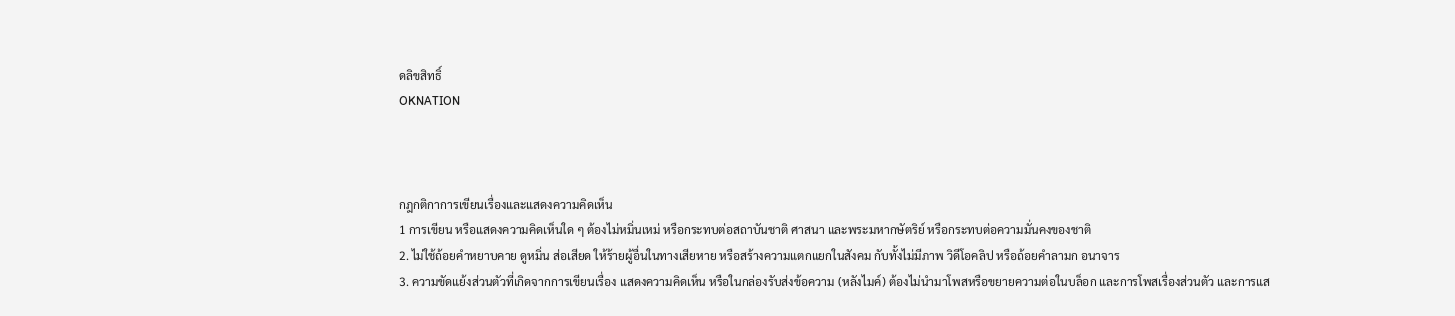ดลิขสิทธิ์
OKNATION



กฎกติกาการเขียนเรื่องและแสดงความคิดเห็น
1 การเขียน หรือแสดงความคิดเห็นใด ๆ ต้องไม่หมิ่นเหม่ หรือกระทบต่อสถาบันชาติ ศาสนา และพระมหากษัตริย์ หรือกระทบต่อความมั่นคงของชาติ
2. ไม่ใช้ถ้อยคำหยาบคาย ดูหมิ่น ส่อเสียด ให้ร้ายผู้อื่นในทางเสียหาย หรือสร้างความแตกแยกในสังคม กับทั้งไม่มีภาพ วิดีโอคลิป หรือถ้อยคำลามก อนาจาร
3. ความขัดแย้งส่วนตัวที่เกิดจากการเขียนเรื่อง แสดงความคิดเห็น หรือในกล่องรับส่งข้อความ (หลังไมค์) ต้องไม่นำมาโพสหรือขยายความต่อในบล็อก และการโพสเรื่องส่วนตัว และการแส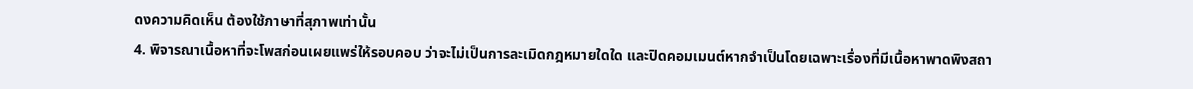ดงความคิดเห็น ต้องใช้ภาษาที่สุภาพเท่านั้น
4. พิจารณาเนื้อหาที่จะโพสก่อนเผยแพร่ให้รอบคอบ ว่าจะไม่เป็นการละเมิดกฎหมายใดใด และปิดคอมเมนต์หากจำเป็นโดยเฉพาะเรื่องที่มีเนื้อหาพาดพิงสถา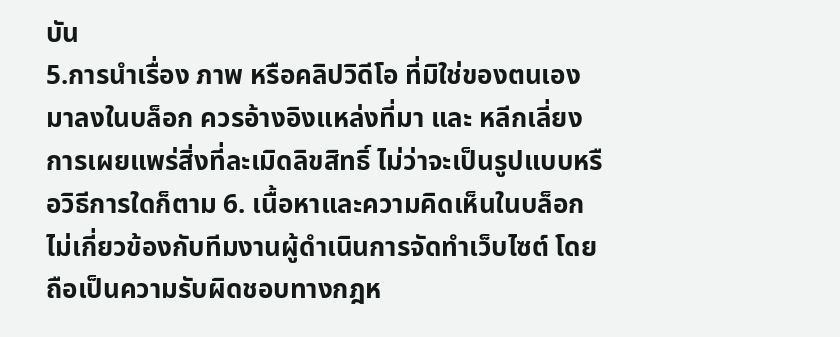บัน
5.การนำเรื่อง ภาพ หรือคลิปวิดีโอ ที่มิใช่ของตนเองมาลงในบล็อก ควรอ้างอิงแหล่งที่มา และ หลีกเลี่ยงการเผยแพร่สิ่งที่ละเมิดลิขสิทธิ์ ไม่ว่าจะเป็นรูปแบบหรือวิธีการใดก็ตาม 6. เนื้อหาและความคิดเห็นในบล็อก ไม่เกี่ยวข้องกับทีมงานผู้ดำเนินการจัดทำเว็บไซต์ โดยถือเป็นความรับผิดชอบทางกฎห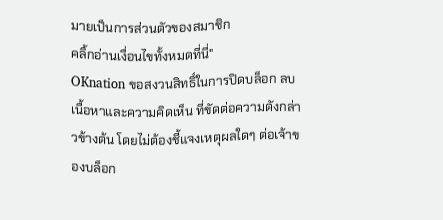มายเป็นการส่วนตัวของสมาชิก
คลิ้กอ่านเงื่อนไขทั้งหมดที่นี่"
OKnation ขอสงวนสิทธิ์ในการปิดบล็อก ลบเนื้อหาและความคิดเห็น ที่ขัดต่อความดังกล่าวข้างต้น โดยไม่ต้องชี้แจงเหตุผลใดๆ ต่อเจ้าของบล็อก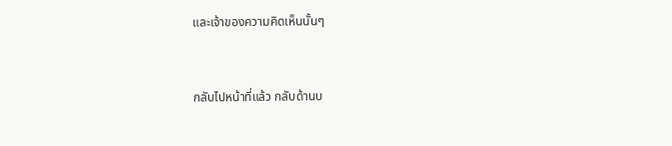และเจ้าของความคิดเห็นนั้นๆ


กลับไปหน้าที่แล้ว กลับด้านบ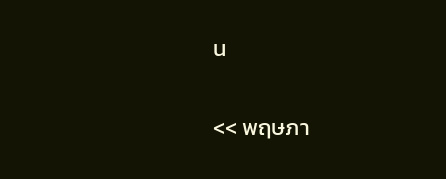น

<< พฤษภา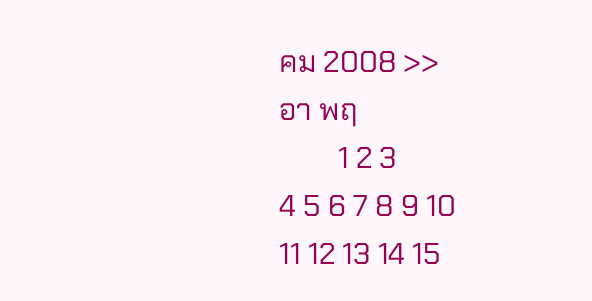คม 2008 >>
อา พฤ
        1 2 3
4 5 6 7 8 9 10
11 12 13 14 15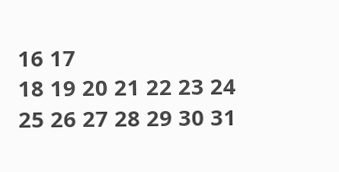16 17
18 19 20 21 22 23 24
25 26 27 28 29 30 31